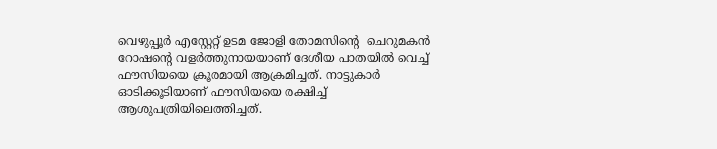വെഴുപ്പൂര്‍ എസ്റ്റേറ്റ് ഉടമ ജോളി തോമസിന്റെ  ചെറുമകന്‍ റോഷന്റെ വളര്‍ത്തുനായയാണ് ദേശീയ പാതയില്‍ വെച്ച് ഫൗസിയയെ ക്രൂരമായി ആക്രമിച്ചത്. നാട്ടുകാര്‍ ഓടിക്കൂടിയാണ് ഫൗസിയയെ രക്ഷിച്ച് ആശുപത്രിയിലെത്തിച്ചത്.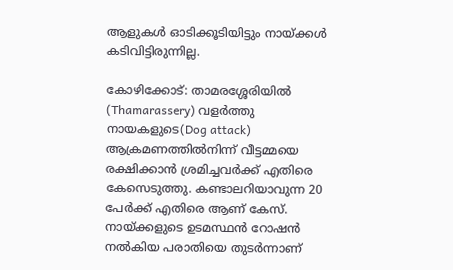ആളുകള്‍ ഓടിക്കൂടിയിട്ടും നായ്ക്കള്‍ കടിവിട്ടിരുന്നില്ല.

കോഴിക്കോട്: താമരശ്ശേരിയില്‍ (Thamarassery) വളര്‍ത്തു നായകളുടെ(Dog attack) ആക്രമണത്തില്‍നിന്ന് വീട്ടമ്മയെ രക്ഷിക്കാന്‍ ശ്രമിച്ചവര്‍ക്ക് എതിരെ കേസെടുത്തു. കണ്ടാലറിയാവുന്ന 20 പേര്‍ക്ക് എതിരെ ആണ് കേസ്. നായ്ക്കളുടെ ഉടമസ്ഥന്‍ റോഷന്‍ നല്‍കിയ പരാതിയെ തുടര്‍ന്നാണ്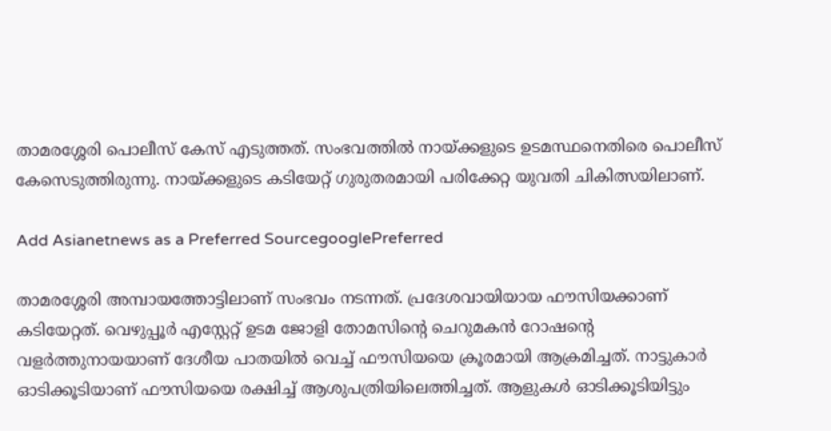താമരശ്ശേരി പൊലീസ് കേസ് എടുത്തത്. സംഭവത്തില്‍ നായ്ക്കളുടെ ഉടമസ്ഥനെതിരെ പൊലീസ് കേസെടുത്തിരുന്നു. നായ്ക്കളുടെ കടിയേറ്റ് ഗുരുതരമായി പരിക്കേറ്റ യുവതി ചികിത്സയിലാണ്.

Add Asianetnews as a Preferred SourcegooglePreferred

താമരശ്ശേരി അമ്പായത്തോട്ടിലാണ് സംഭവം നടന്നത്. പ്രദേശവായിയായ ഫൗസിയക്കാണ് കടിയേറ്റത്. വെഴുപ്പൂര്‍ എസ്റ്റേറ്റ് ഉടമ ജോളി തോമസിന്റെ ചെറുമകന്‍ റോഷന്റെ വളര്‍ത്തുനായയാണ് ദേശീയ പാതയില്‍ വെച്ച് ഫൗസിയയെ ക്രൂരമായി ആക്രമിച്ചത്. നാട്ടുകാര്‍ ഓടിക്കൂടിയാണ് ഫൗസിയയെ രക്ഷിച്ച് ആശുപത്രിയിലെത്തിച്ചത്. ആളുകള്‍ ഓടിക്കൂടിയിട്ടും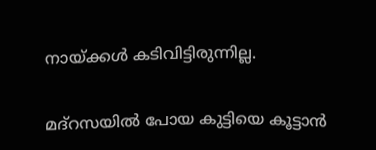നായ്ക്കള്‍ കടിവിട്ടിരുന്നില്ല.

മദ്‌റസയില്‍ പോയ കുട്ടിയെ കൂട്ടാന്‍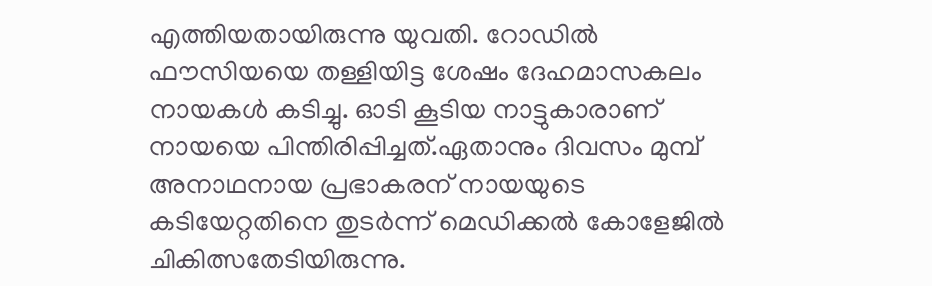എത്തിയതായിരുന്നു യുവതി. റോഡില്‍ ഫൗസിയയെ തള്ളിയിട്ട ശേഷം ദേഹമാസകലം നായകള്‍ കടിച്ചു. ഓടി കൂടിയ നാട്ടുകാരാണ് നായയെ പിന്തിരിപ്പിച്ചത്.ഏതാനും ദിവസം മുമ്പ് അനാഥനായ പ്രഭാകരന് നായയുടെ കടിയേറ്റതിനെ തുടര്‍ന്ന് മെഡിക്കല്‍ കോളേജില്‍ ചികിത്സതേടിയിരുന്നു.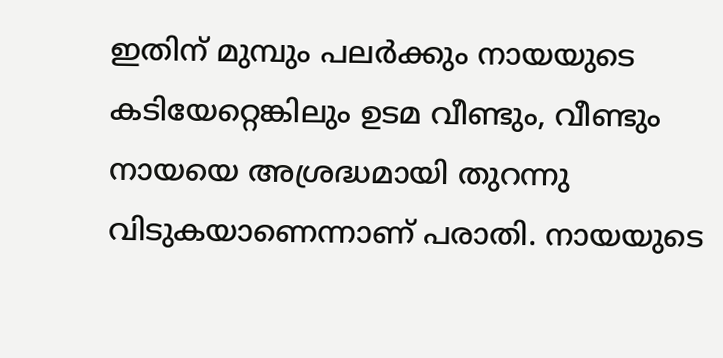ഇതിന് മുമ്പും പലര്‍ക്കും നായയുടെ കടിയേറ്റെങ്കിലും ഉടമ വീണ്ടും, വീണ്ടും നായയെ അശ്രദ്ധമായി തുറന്നു വിടുകയാണെന്നാണ് പരാതി. നായയുടെ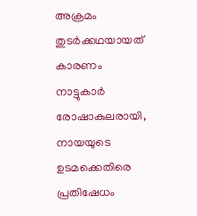അക്രമം തുടര്‍ക്കഥയായത് കാരണം നാട്ടുകാര്‍ രോഷാകുലരായി, നായയുടെ ഉടമക്കെതിരെ പ്രതിഷേധം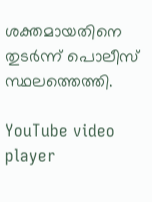ശക്തമായതിനെ തുടര്‍ന്ന് പൊലീസ് സ്ഥലത്തെത്തി.

YouTube video player